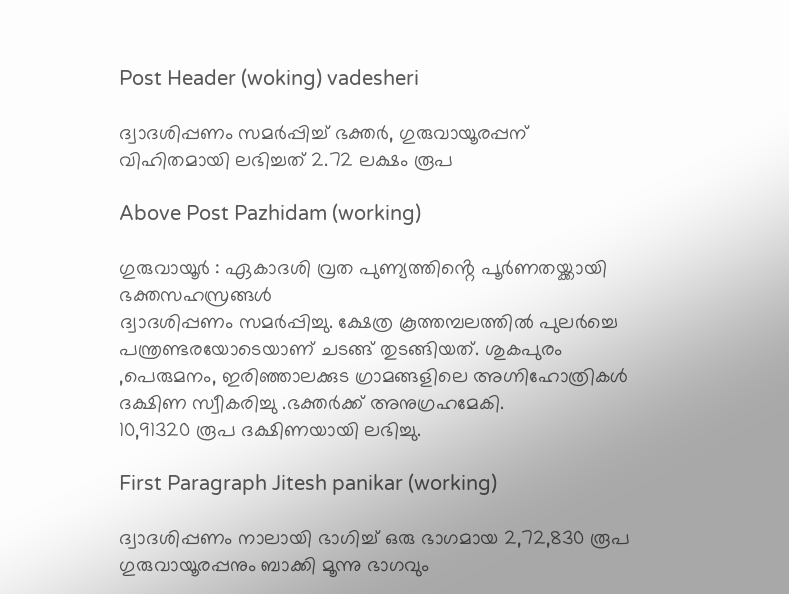Post Header (woking) vadesheri

ദ്വാദശിപ്പണം സമർപ്പിച്ച് ഭക്തർ, ഗുരുവായൂരപ്പന് വിഹിതമായി ലഭിച്ചത് 2.72 ലക്ഷം രൂപ

Above Post Pazhidam (working)

ഗുരുവായൂർ : ഏകാദശി വ്രത പുണ്യത്തിൻ്റെ പൂർണതയ്ക്കായി ഭക്തസഹസ്രങ്ങൾ
ദ്വാദശിപ്പണം സമർപ്പിച്ചു. ക്ഷേത്ര കൂത്തമ്പലത്തിൽ പുലർച്ചെ പന്ത്രണ്ടരയോടെയാണ് ചടങ്ങ് തുടങ്ങിയത്. ശുകപുരം ,പെരുമനം, ഇരിഞ്ഞാലക്കുട ഗ്രാമങ്ങളിലെ അഗ്നിഹോത്രികൾ ദക്ഷിണ സ്വീകരിച്ചു .ഭക്തർക്ക് അനുഗ്രഹമേകി.
10,91320 രൂപ ദക്ഷിണയായി ലഭിച്ചു.

First Paragraph Jitesh panikar (working)

ദ്വാദശിപ്പണം നാലായി ഭാഗിച്ച് ഒരു ഭാഗമായ 2,72,830 രൂപ ഗുരുവായൂരപ്പനും ബാക്കി മൂന്നു ഭാഗവും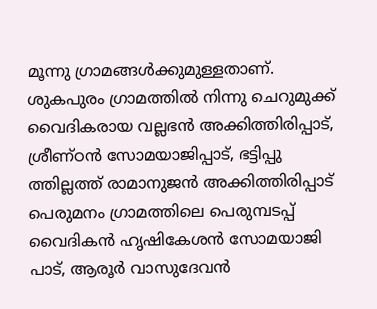മൂന്നു ഗ്രാമങ്ങൾക്കുമുള്ളതാണ്.
ശുകപുരം ഗ്രാമത്തിൽ നിന്നു ചെറുമുക്ക് വൈദികരായ വല്ലഭൻ അക്കിത്തിരിപ്പാട്, ശ്രീണ്ഠൻ സോമയാജിപ്പാട്, ഭട്ടിപ്പു ത്തില്ലത്ത് രാമാനുജൻ അക്കിത്തിരിപ്പാട് പെരുമനം ഗ്രാമത്തിലെ പെരുമ്പടപ്പ് വൈദികൻ ഹൃഷികേശൻ സോമയാജി പാട്, ആരൂർ വാസുദേവൻ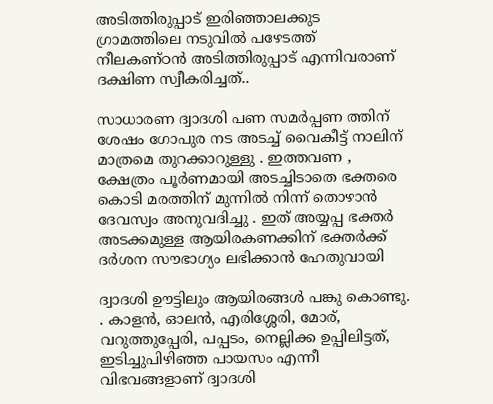അടിത്തിരുപ്പാട് ഇരിഞ്ഞാലക്കുട ഗ്രാമത്തിലെ നടുവിൽ പഴേടത്ത് നീലകണ്ഠൻ അടിത്തിരുപ്പാട് എന്നിവരാണ് ദക്ഷിണ സ്വീകരിച്ചത്..

സാധാരണ ദ്വാദശി പണ സമർപ്പണ ത്തിന് ശേഷം ഗോപുര നട അടച്ച് വൈകീട്ട് നാലിന് മാത്രമെ തുറക്കാറുള്ളു . ഇത്തവണ , ക്ഷേത്രം പൂർണമായി അടച്ചിടാതെ ഭക്തരെ കൊടി മരത്തിന് മുന്നിൽ നിന്ന് തൊഴാൻ ദേവസ്വം അനുവദിച്ചു . ഇത് അയ്യപ്പ ഭക്തർ അടക്കമുള്ള ആയിരകണക്കിന് ഭക്തർക്ക് ദർശന സൗഭാഗ്യം ലഭിക്കാൻ ഹേതുവായി

ദ്വാദശി ഊട്ടിലും ആയിരങ്ങൾ പങ്കു കൊണ്ടു. . കാളന്‍, ഓലന്‍, എരിശ്ശേരി, മോര്, വറുത്തുപ്പേരി, പപ്പടം, നെല്ലിക്ക ഉപ്പിലിട്ടത്, ഇടിച്ചുപിഴിഞ്ഞ പായസം എന്നീ വിഭവങ്ങളാണ് ദ്വാദശി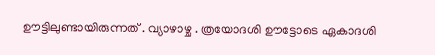ഊട്ടിലുണ്ടായിരുന്നത് . വ്യാഴാഴ്ച . ത്രയോദശി ഊട്ടോടെ ഏകാദശി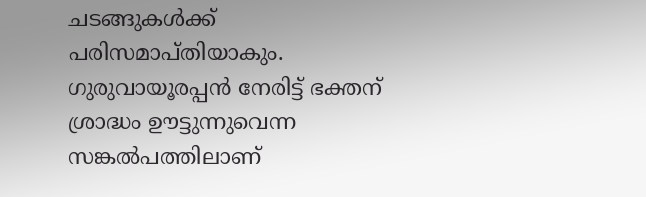ചടങ്ങുകള്‍ക്ക് പരിസമാപ്തിയാകും. ഗുരുവായൂരപ്പന്‍ നേരിട്ട് ഭക്തന് ശ്രാദ്ധം ഊട്ടുന്നുവെന്ന സങ്കല്‍പത്തിലാണ്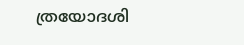ത്രയോദശി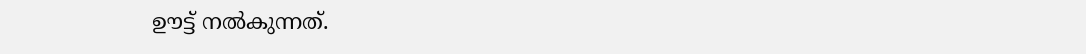ഊട്ട് നല്‍കുന്നത്.